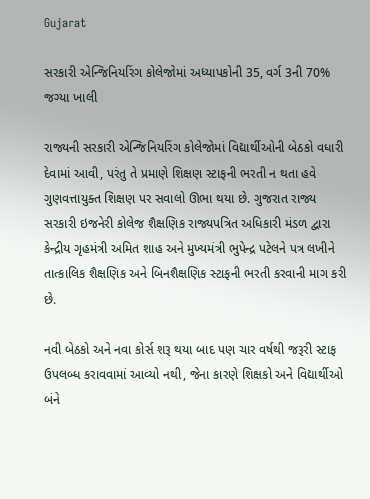Gujarat

સરકારી એન્જિનિયરિંગ કોલેજોમાં અધ્યાપકોની 35, વર્ગ 3ની 70% જગ્યા ખાલી

રાજ્યની સરકારી એન્જિનિયરિંગ કોલેજોમાં વિદ્યાર્થીઓની બેઠકો વધારી દેવામાં આવી, પરંતુ તે પ્રમાણે શિક્ષણ સ્ટાફની ભરતી ન થતા હવે ગુણવત્તાયુક્ત શિક્ષણ પર સવાલો ઊભા થયા છે. ગુજરાત રાજ્ય સરકારી ઇજનેરી કોલેજ શૈક્ષણિક રાજ્યપત્રિત અધિકારી મંડળ દ્વારા કેન્દ્રીય ગૃહમંત્રી અમિત શાહ અને મુખ્યમંત્રી ભુપેન્દ્ર પટેલને પત્ર લખીને તાત્કાલિક શૈક્ષણિક અને બિનશૈક્ષણિક સ્ટાફની ભરતી કરવાની માગ કરી છે.

નવી બેઠકો અને નવા કોર્સ શરૂ થયા બાદ પણ ચાર વર્ષથી જરૂરી સ્ટાફ ઉપલબ્ધ કરાવવામાં આવ્યો નથી, જેના કારણે શિક્ષકો અને વિદ્યાર્થીઓ બંને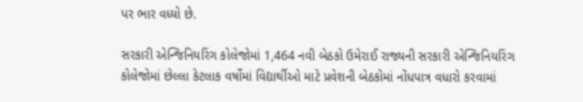પર ભાર વધ્યો છે.

સરકારી એન્જિનિયરિંગ કોલેજોમાં 1,464 નવી બેઠકો ઉમેરાઈ રાજ્યની સરકારી એન્જિનિયરિંગ કોલેજોમાં છેલ્લા કેટલાક વર્ષોમાં વિદ્યાર્થીઓ માટે પ્રવેશની બેઠકોમાં નોંધપાત્ર વધારો કરવામાં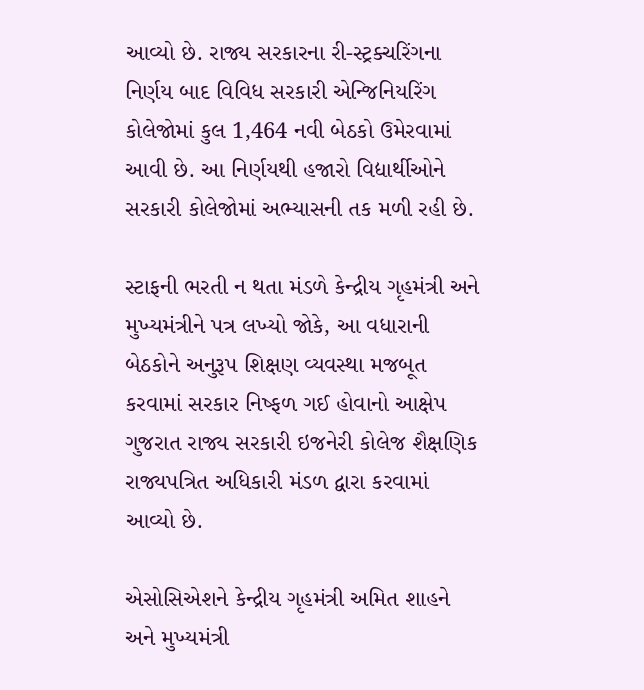આવ્યો છે. રાજ્ય સરકારના રી-સ્ટ્રક્ચરિંગના નિર્ણય બાદ વિવિધ સરકારી એન્જિનિયરિંગ કોલેજોમાં કુલ 1,464 નવી બેઠકો ઉમેરવામાં આવી છે. આ નિર્ણયથી હજારો વિદ્યાર્થીઓને સરકારી કોલેજોમાં અભ્યાસની તક મળી રહી છે.

સ્ટાફની ભરતી ન થતા મંડળે કેન્દ્રીય ગૃહમંત્રી અને મુખ્યમંત્રીને પત્ર લખ્યો જોકે, આ વધારાની બેઠકોને અનુરૂપ શિક્ષણ વ્યવસ્થા મજબૂત કરવામાં સરકાર નિષ્ફળ ગઈ હોવાનો આક્ષેપ ગુજરાત રાજ્ય સરકારી ઇજનેરી કોલેજ શૈક્ષણિક રાજ્યપત્રિત અધિકારી મંડળ દ્વારા કરવામાં આવ્યો છે.

એસોસિએશને કેન્દ્રીય ગૃહમંત્રી અમિત શાહને અને મુખ્યમંત્રી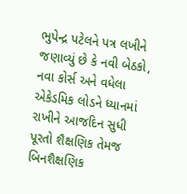ભુપેન્દ્ર પટેલને પત્ર લખીને જણાવ્યું છે કે નવી બેઠકો, નવા કોર્સ અને વધેલા એકેડમિક લોડને ધ્યાનમાં રાખીને આજદિન સુધી પૂરતો શૈક્ષણિક તેમજ બિનશૈક્ષણિક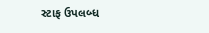સ્ટાફ ઉપલબ્ધ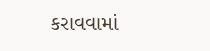કરાવવામાં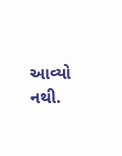આવ્યો નથી.